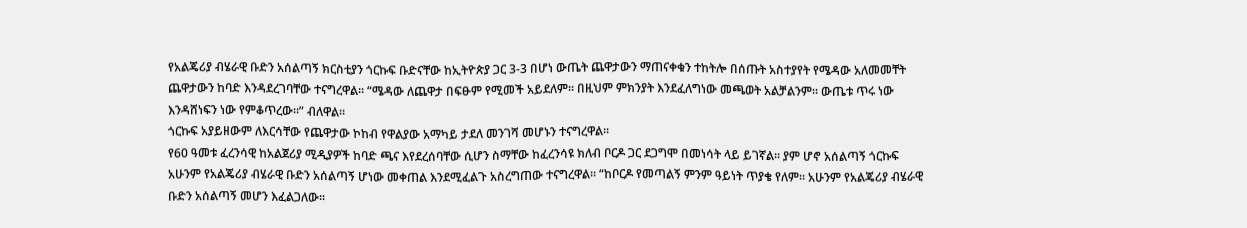የአልጄሪያ ብሄራዊ ቡድን አሰልጣኝ ክርስቲያን ጎርኩፍ ቡድናቸው ከኢትዮጵያ ጋር 3-3 በሆነ ውጤት ጨዋታውን ማጠናቀቁን ተከትሎ በሰጡት አስተያየት የሜዳው አለመመቸት ጨዋታውን ከባድ እንዳደረገባቸው ተናግረዋል፡፡ “ሜዳው ለጨዋታ በፍፁም የሚመች አይደለም፡፡ በዚህም ምክንያት እንደፈለግነው መጫወት አልቻልንም፡፡ ውጤቱ ጥሩ ነው እንዳሸነፍን ነው የምቆጥረው፡፡” ብለዋል፡፡
ጎርኩፍ አያይዘውም ለእርሳቸው የጨዋታው ኮከብ የዋልያው አማካይ ታደለ መንገሻ መሆኑን ተናግረዋል፡፡
የ60 ዓመቱ ፈረንሳዊ ከአልጀሪያ ሚዲያዎች ከባድ ጫና እየደረሰባቸው ሲሆን ስማቸው ከፈረንሳዩ ክለብ ቦርዶ ጋር ደጋግሞ በመነሳት ላይ ይገኛል፡፡ ያም ሆኖ አሰልጣኝ ጎርኩፍ አሁንም የአልጄሪያ ብሄራዊ ቡድን አሰልጣኝ ሆነው መቀጠል እንደሚፈልጉ አስረግጠው ተናግረዋል፡፡ “ከቦርዶ የመጣልኝ ምንም ዓይነት ጥያቄ የለም፡፡ አሁንም የአልጄሪያ ብሄራዊ ቡድን አሰልጣኝ መሆን እፈልጋለው፡፡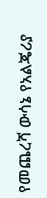የመጨረሻ ውሳኔ የአልጄሪያ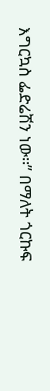እግርኳስ ፌድሬሽን ነው፡፡” በማለት ጎርኩፍ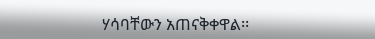ሃሳባቸውን አጠናቅቀዋል፡፡